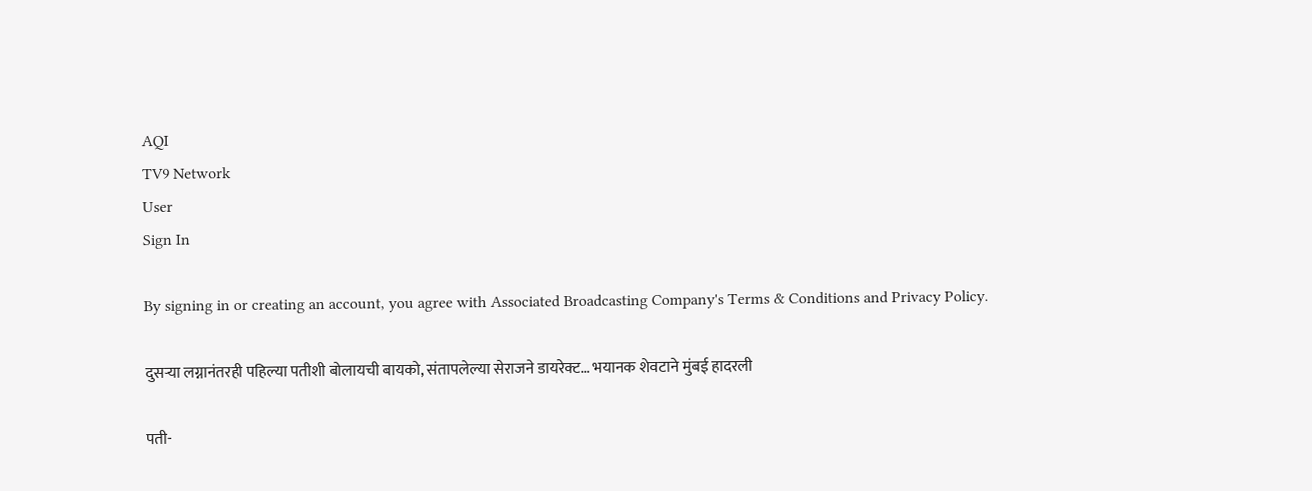AQI
TV9 Network
User
Sign In

By signing in or creating an account, you agree with Associated Broadcasting Company's Terms & Conditions and Privacy Policy.

दुसऱ्या लग्नानंतरही पहिल्या पतीशी बोलायची बायको, संतापलेल्या सेराजने डायरेक्ट… भयानक शेवटाने मुंबई हादरली

पती-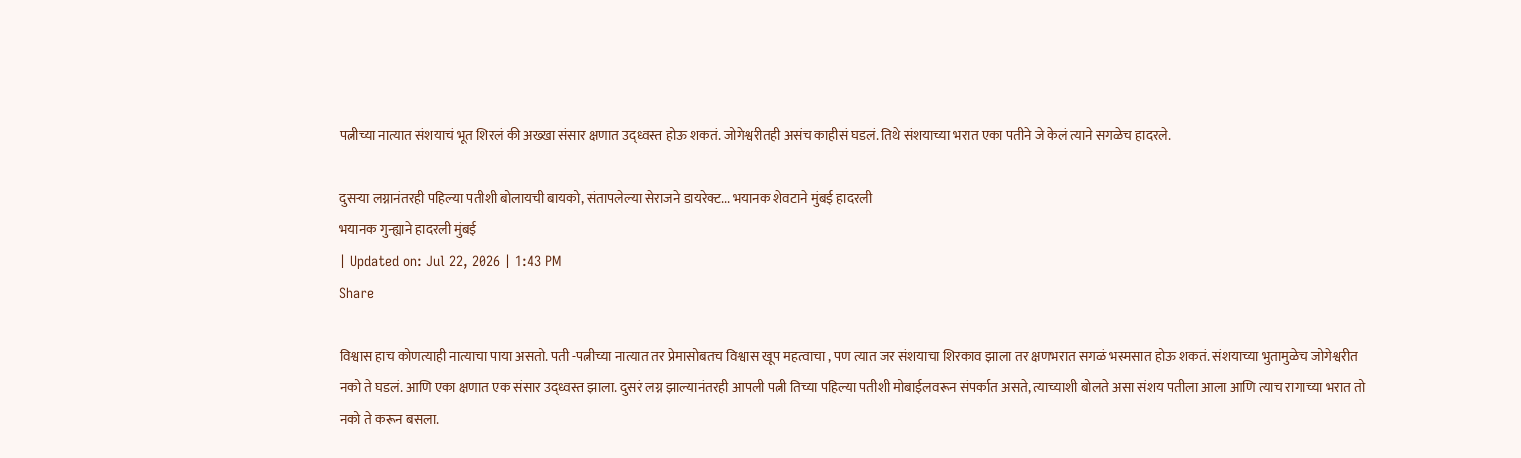पत्नीच्या नात्यात संशयाचं भूत शिरलं की अख्खा संसार क्षणात उद्ध्वस्त होऊ शकतं. जोगेश्वरीतही असंच काहीसं घडलं. तिथे संशयाच्या भरात एका पतीने जे केलं त्याने सगळेच हादरले.

दुसऱ्या लग्नानंतरही पहिल्या पतीशी बोलायची बायको, संतापलेल्या सेराजने डायरेक्ट... भयानक शेवटाने मुंबई हादरली
भयानक गुन्ह्याने हादरली मुंबई
| Updated on: Jul 22, 2026 | 1:43 PM
Share

विश्वास हाच कोणत्याही नात्याचा पाया असतो. पती -पत्नीच्या नात्यात तर प्रेमासोबतच विश्वास खूप महत्वाचा , पण त्यात जर संशयाचा शिरकाव झाला तर क्षणभरात सगळं भस्मसात होऊ शकतं. संशयाच्या भुतामुळेच जोगेश्वरीत नको ते घडलं. आणि एका क्षणात एक संसार उद्ध्वस्त झाला. दुसरं लग्न झाल्यानंतरही आपली पत्नी तिच्या पहिल्या पतीशी मोबाईलवरून संपर्कात असते, त्याच्याशी बोलते असा संशय पतीला आला आणि त्याच रागाच्या भरात तो नको ते करून बसला.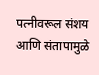पत्नीवरूल संशय आणि संतापामुळे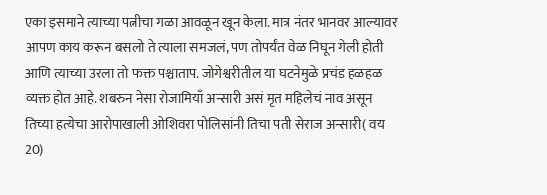एका इसमाने त्याच्या पत्नीचा गळा आवळून खून केला. मात्र नंतर भानवर आल्यावर आपण काय करून बसलो ते त्याला समजलं, पण तोपर्यंत वेळ निघून गेली होती आणि त्याच्या उरला तो फक्त पश्चाताप. जोगेश्वरीतील या घटनेमुळे प्रचंड हळहळ व्यक्त होत आहे. शबरुन नेसा रोजामियाँ अन्सारी असं मृत महिलेचं नाव असून तिच्या हत्येचा आरोपाखाली ओशिवरा पोलिसांनी तिचा पती सेराज अन्सारी( वय 20)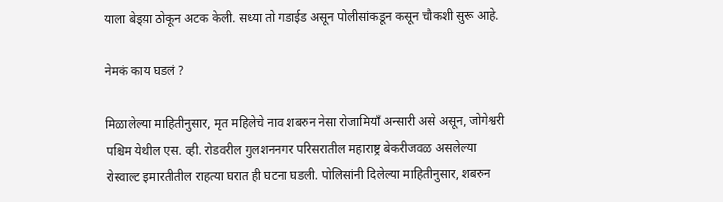याला बेड्य़ा ठोकून अटक केली. सध्या तो गडाईड असून पोलीसांकडून कसून चौकशी सुरू आहे.

नेमकं काय घडलं ?

मिळालेल्या माहितीनुसार, मृत महिलेचे नाव शबरुन नेसा रोजामियाँ अन्सारी असे असून, जोगेश्वरी पश्चिम येथील एस. व्ही. रोडवरील गुलशननगर परिसरातील महाराष्ट्र बेकरीजवळ असलेल्या रोस्वाल्ट इमारतीतील राहत्या घरात ही घटना घडली. पोलिसांनी दिलेल्या माहितीनुसार, शबरुन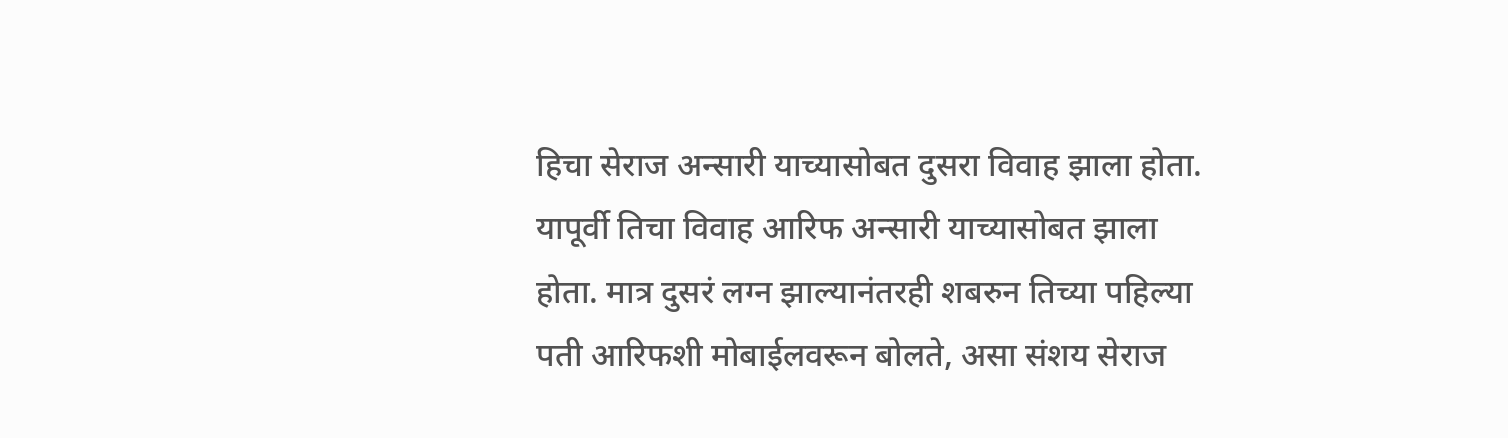हिचा सेराज अन्सारी याच्यासोबत दुसरा विवाह झाला होता. यापूर्वी तिचा विवाह आरिफ अन्सारी याच्यासोबत झाला होता. मात्र दुसरं लग्न झाल्यानंतरही शबरुन तिच्या पहिल्या पती आरिफशी मोबाईलवरून बोलते, असा संशय सेराज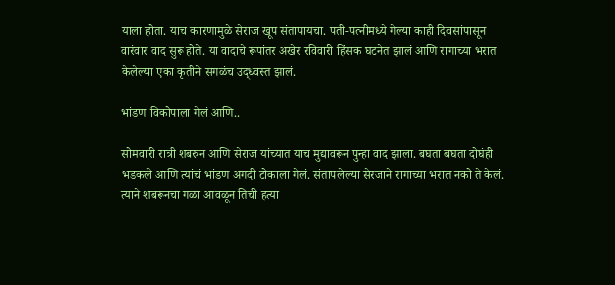याला होता. याच कारणामुळे सेराज खूप संतापायचा. पती-पत्नीमध्ये गेल्या काही दिवसांपासून वारंवार वाद सुरू होते. या वादाचे रूपांतर अखेर रविवारी हिंसक घटनेत झालं आणि रागाच्या भरात केलेल्या एका कृतीने सगळंच उद्ध्वस्त झालं.

भांडण विकोपाला गेलं आणि..

सोमवारी रात्री शबरुन आणि सेराज यांच्यात याच मुद्यावरून पुन्हा वाद झाला. बघता बघता दोघंही भडकले आणि त्यांचं भांडण अगदी टोकाला गेलं. संतापलेल्या सेरजाने रागाच्या भरात नको ते केलं. त्याने शबरूनचा गळा आवळून तिची हत्या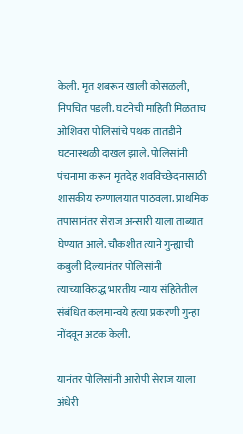केली. मृत शबरून खाली कोसळली, निपचित पडली. घटनेची माहिती मिळताच ओशिवरा पोलिसांचे पथक तातडीने घटनास्थळी दाखल झाले. पोलिसांनी पंचनामा करून मृतदेह शवविच्छेदनासाठी शासकीय रुग्णालयात पाठवला. प्राथमिक तपासानंतर सेराज अन्सारी याला ताब्यात घेण्यात आले. चौकशीत त्याने गुन्ह्याची कबुली दिल्यानंतर पोलिसांनी त्याच्याविरुद्ध भारतीय न्याय संहितेतील संबंधित कलमान्वये हत्या प्रकरणी गुन्हा नोंदवून अटक केली.

यानंतर पोलिसांनी आरोपी सेराज याला अंधेरी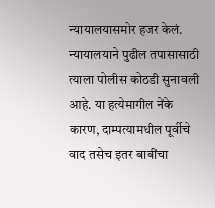न्यायालयासमोर हजर केलं. न्यायालयाने पुढील तपासासाठी त्याला पोलीस कोठडी सुनावली आहे. या हत्येमागील नेंके कारण, दाम्पत्यामधील पूर्वीचे वाद तसेच इतर बाबींचा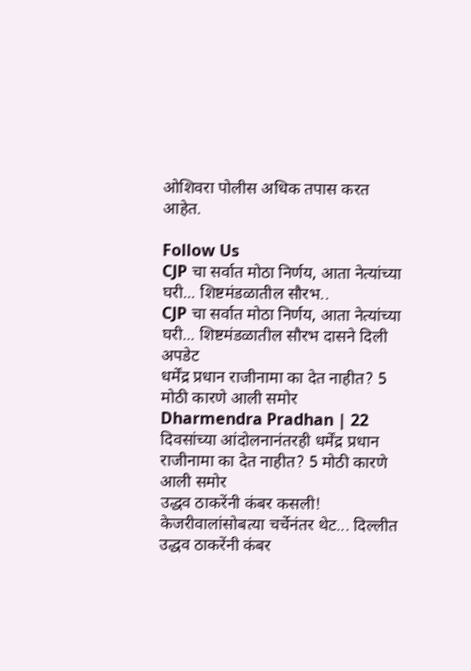ओशिवरा पोलीस अधिक तपास करत आहेत.

Follow Us
CJP चा सर्वात मोठा निर्णय, आता नेत्यांच्या घरी... शिष्टमंडळातील सौरभ..
CJP चा सर्वात मोठा निर्णय, आता नेत्यांच्या घरी... शिष्टमंडळातील सौरभ दासने दिली अपडेट
धर्मेंद्र प्रधान राजीनामा का देत नाहीत? 5 मोठी कारणे आली समोर
Dharmendra Pradhan | 22 दिवसांच्या आंदोलनानंतरही धर्मेंद्र प्रधान राजीनामा का देत नाहीत? 5 मोठी कारणे आली समोर
उद्धव ठाकरेंनी कंबर कसली! केजरीवालांसोबत्या चर्चेनंतर थेट... दिल्लीत
उद्धव ठाकरेंनी कंबर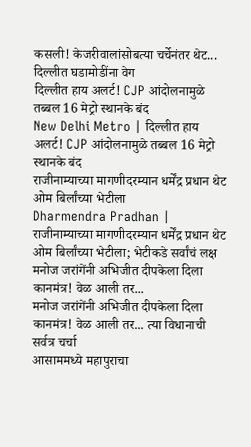कसली! केजरीवालांसोबत्या चर्चेनंतर थेट... दिल्लीत घडामोडींना वेग
दिल्लीत हाय अलर्ट! CJP आंदोलनामुळे तब्बल 16 मेट्रो स्थानके बंद
New Delhi Metro | दिल्लीत हाय अलर्ट! CJP आंदोलनामुळे तब्बल 16 मेट्रो स्थानके बंद
राजीनाम्याच्या मागणीदरम्यान धर्मेंद्र प्रधान थेट ओम बिर्लांच्या भेटीला
Dharmendra Pradhan | राजीनाम्याच्या मागणीदरम्यान धर्मेंद्र प्रधान थेट ओम बिर्लांच्या भेटीला; भेटीकडे सर्वांचं लक्ष
मनोज जरांगेंनी अभिजीत दीपकेला दिला कानमंत्र! वेळ आली तर...
मनोज जरांगेंनी अभिजीत दीपकेला दिला कानमंत्र! वेळ आली तर... त्या विधानाची सर्वत्र चर्चा
आसाममध्ये महापुराचा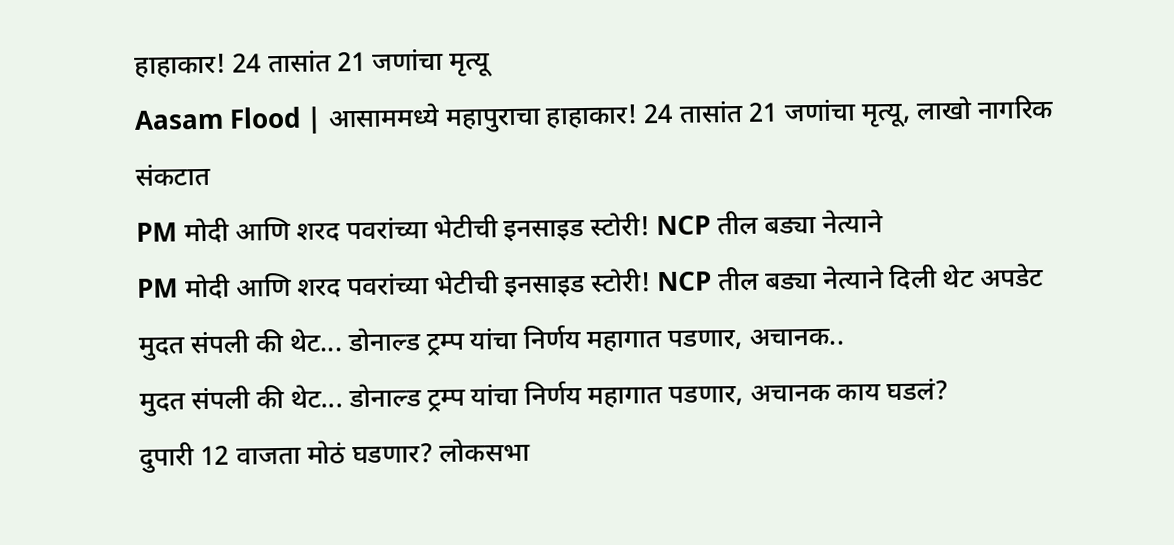हाहाकार! 24 तासांत 21 जणांचा मृत्यू
Aasam Flood | आसाममध्ये महापुराचा हाहाकार! 24 तासांत 21 जणांचा मृत्यू, लाखो नागरिक संकटात
PM मोदी आणि शरद पवरांच्या भेटीची इनसाइड स्टोरी! NCP तील बड्या नेत्याने
PM मोदी आणि शरद पवरांच्या भेटीची इनसाइड स्टोरी! NCP तील बड्या नेत्याने दिली थेट अपडेट
मुदत संपली की थेट... डोनाल्ड ट्रम्प यांचा निर्णय महागात पडणार, अचानक..
मुदत संपली की थेट... डोनाल्ड ट्रम्प यांचा निर्णय महागात पडणार, अचानक काय घडलं?
दुपारी 12 वाजता मोठं घडणार? लोकसभा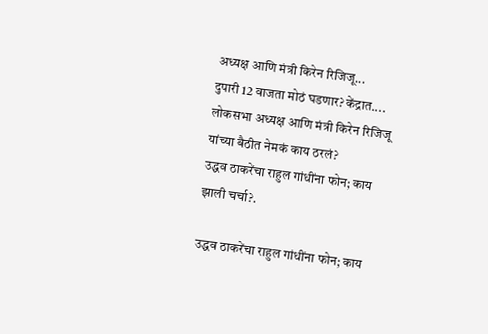अध्यक्ष आणि मंत्री किरेन रिजिजू...
दुपारी 12 वाजता मोठं घडणार? केंद्रात.... लोकसभा अध्यक्ष आणि मंत्री किरेन रिजिजू यांच्या बैठीत नेमकं काय ठरलं?
उद्धव ठाकरेंचा राहुल गांधींना फोन; काय झाली चर्चा?.

उद्धव ठाकरेंचा राहुल गांधींना फोन; काय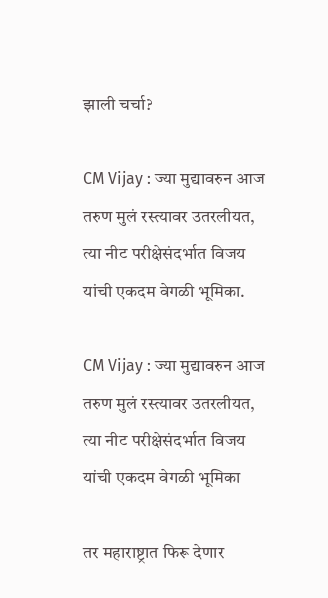झाली चर्चा?

CM Vijay : ज्या मुद्यावरुन आज तरुण मुलं रस्त्यावर उतरलीयत, त्या नीट परीक्षेसंदर्भात विजय यांची एकदम वेगळी भूमिका.

CM Vijay : ज्या मुद्यावरुन आज तरुण मुलं रस्त्यावर उतरलीयत, त्या नीट परीक्षेसंदर्भात विजय यांची एकदम वेगळी भूमिका

तर महाराष्ट्रात फिरू देणार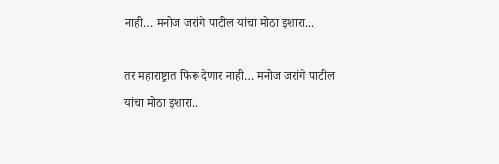नाही… मनोज जरांगे पाटील यांचा मोठा इशारा...

तर महाराष्ट्रात फिरू देणार नाही… मनोज जरांगे पाटील यांचा मोठा इशारा..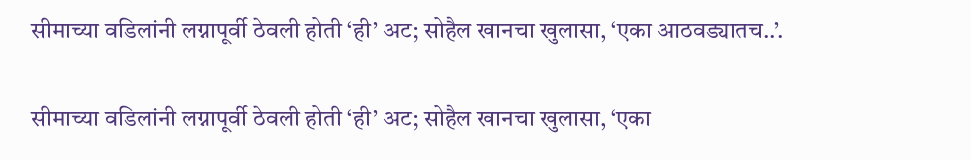सीमाच्या वडिलांनी लग्नापूर्वी ठेवली होती ‘ही’ अट; सोहैल खानचा खुलासा, ‘एका आठवड्यातच..’.

सीमाच्या वडिलांनी लग्नापूर्वी ठेवली होती ‘ही’ अट; सोहैल खानचा खुलासा, ‘एका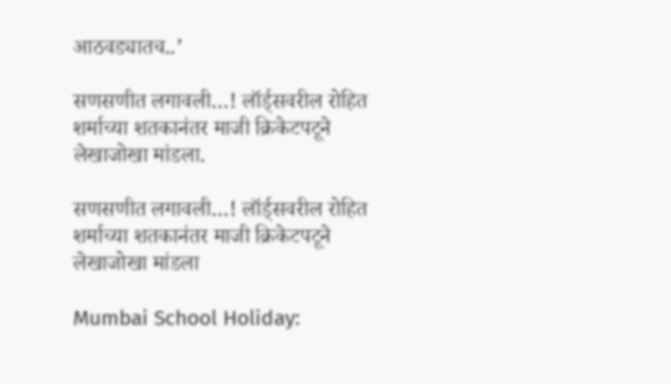आठवड्यातच..’

सणसणीत लगावली…! लॉर्ड्सवरील रोहित शर्माच्या शतकानंतर माजी क्रिकेटपटूने लेखाजोखा मांडला.

सणसणीत लगावली…! लॉर्ड्सवरील रोहित शर्माच्या शतकानंतर माजी क्रिकेटपटूने लेखाजोखा मांडला

Mumbai School Holiday: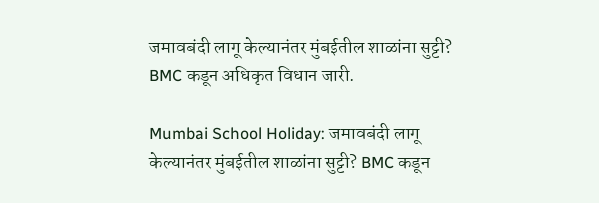जमावबंदी लागू केल्यानंतर मुंबईतील शाळांना सुट्टी? BMC कडून अधिकृत विधान जारी.

Mumbai School Holiday: जमावबंदी लागू केल्यानंतर मुंबईतील शाळांना सुट्टी? BMC कडून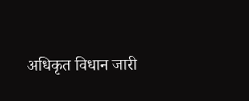अधिकृत विधान जारी